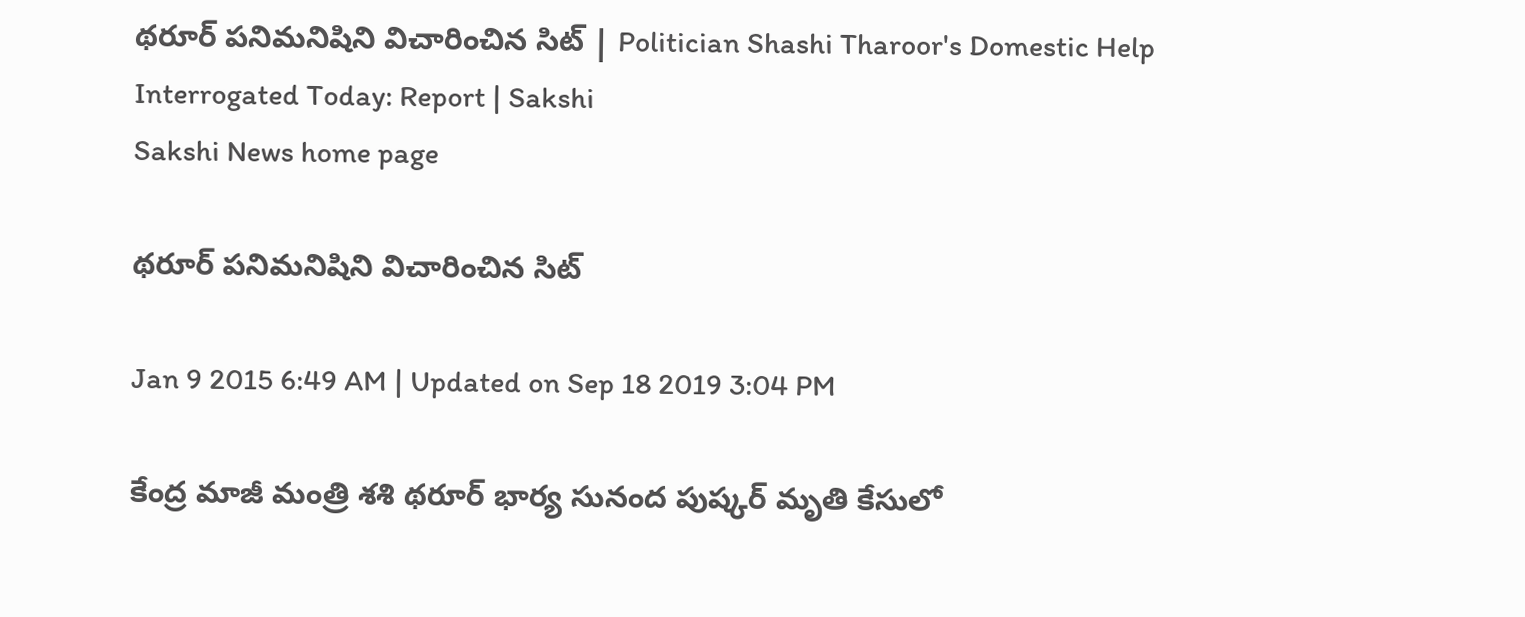థరూర్ పనిమనిషిని విచారించిన సిట్ | Politician Shashi Tharoor's Domestic Help Interrogated Today: Report | Sakshi
Sakshi News home page

థరూర్ పనిమనిషిని విచారించిన సిట్

Jan 9 2015 6:49 AM | Updated on Sep 18 2019 3:04 PM

కేంద్ర మాజీ మంత్రి శశి థరూర్ భార్య సునంద పుష్కర్ మృతి కేసులో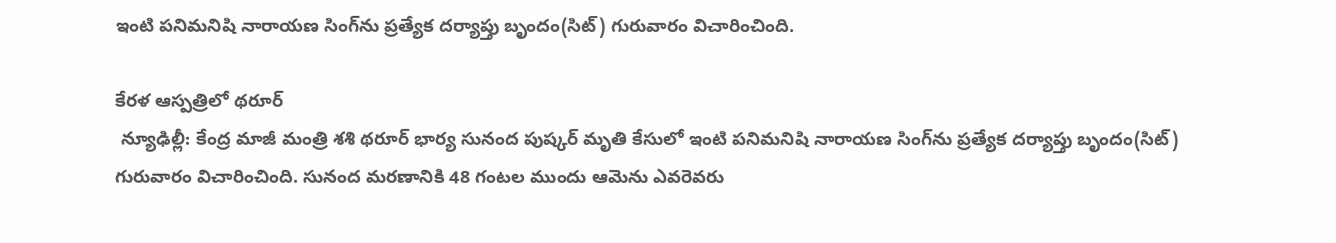ఇంటి పనిమనిషి నారాయణ సింగ్‌ను ప్రత్యేక దర్యాప్తు బృందం(సిట్) గురువారం విచారించింది.

కేరళ ఆస్పత్రిలో థరూర్
 న్యూఢిల్లీ: కేంద్ర మాజీ మంత్రి శశి థరూర్ భార్య సునంద పుష్కర్ మృతి కేసులో ఇంటి పనిమనిషి నారాయణ సింగ్‌ను ప్రత్యేక దర్యాప్తు బృందం(సిట్) గురువారం విచారించింది. సునంద మరణానికి 48 గంటల ముందు ఆమెను ఎవరెవరు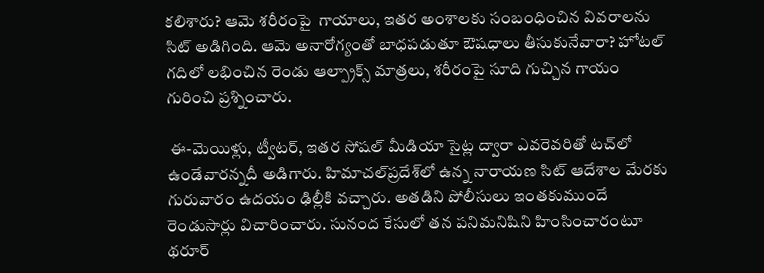కలిశారు? ఆమె శరీరంపై  గాయాలు, ఇతర అంశాలకు సంబంధించిన వివరాలను సిట్ అడిగింది. ఆమె అనారోగ్యంతో బాధపడుతూ ఔషధాలు తీసుకునేవారా? హోటల్ గదిలో లభించిన రెండు ఆల్ప్రాక్స్ మాత్రలు, శరీరంపై సూది గుచ్చిన గాయం గురించి ప్రశ్నించారు.

 ఈ-మెయిళ్లు, ట్వీటర్, ఇతర సోషల్ మీడియా సైట్ల ద్వారా ఎవరెవరితో టచ్‌లో ఉండేవారన్నదీ అడిగారు. హిమాచల్‌ప్రదేశ్‌లో ఉన్న నారాయణ సిట్ ఆదేశాల మేరకు గురువారం ఉదయం ఢిల్లీకి వచ్చారు. అతడిని పోలీసులు ఇంతకుముందే రెండుసార్లు విచారించారు. సునంద కేసులో తన పనిమనిషిని హింసించారంటూ థరూర్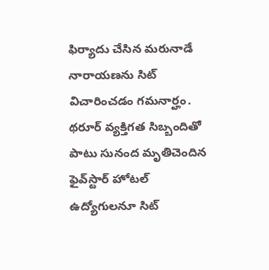ఫిర్యాదు చేసిన మరునాడే నారాయణను సిట్ విచారించడం గమనార్హం. థరూర్ వ్యక్తిగత సిబ్బందితో పాటు సునంద మృతిచెందిన ఫైవ్‌స్టార్ హోటల్ ఉద్యోగులనూ సిట్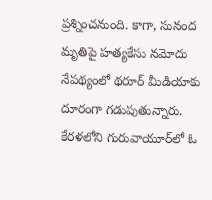ప్రశ్నించనుంది. కాగా, సునంద మృతిపై హత్యకేసు నమోదు నేపథ్యంలో థరూర్ మీడియాకు దూరంగా గడుపుతున్నారు. కేరళలోని గురువాయూర్‌లో ఓ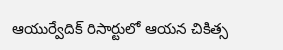ఆయుర్వేదిక్ రిసార్టులో ఆయన చికిత్స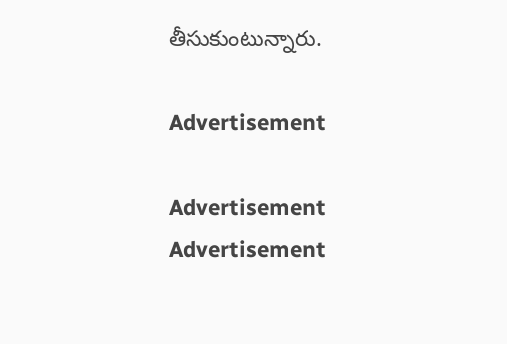తీసుకుంటున్నారు.

Advertisement

Advertisement
Advertisement